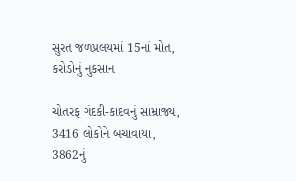સુરત જળપ્રલયમાં 15નાં મોત, કરોડોનું નુકસાન

ચોતરફ ગંદકી-કાદવનું સામ્રાજ્ય, 3416 લોકોને બચાવાયા, 3862નું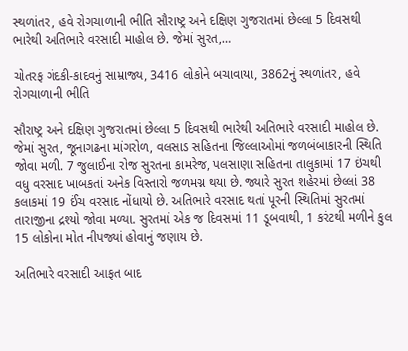સ્થળાંતર, હવે રોગચાળાની ભીતિ સૌરાષ્ટ્ર અને દક્ષિણ ગુજરાતમાં છેલ્લા 5 દિવસથી ભારેથી અતિભારે વરસાદી માહોલ છે. જેમાં સુરત,…

ચોતરફ ગંદકી-કાદવનું સામ્રાજ્ય, 3416 લોકોને બચાવાયા, 3862નું સ્થળાંતર, હવે રોગચાળાની ભીતિ

સૌરાષ્ટ્ર અને દક્ષિણ ગુજરાતમાં છેલ્લા 5 દિવસથી ભારેથી અતિભારે વરસાદી માહોલ છે. જેમાં સુરત, જૂનાગઢના માંગરોળ, વલસાડ સહિતના જિલ્લાઓમાં જળબંબાકારની સ્થિતિ જોવા મળી. 7 જુલાઈના રોજ સુરતના કામરેજ, પલસાણા સહિતના તાલુકામાં 17 ઇંચથી વધુ વરસાદ ખાબકતાં અનેક વિસ્તારો જળમગ્ન થયા છે. જ્યારે સુરત શહેરમાં છેલ્લાં 38 કલાકમાં 19 ઈંચ વરસાદ નોંધાયો છે. અતિભારે વરસાદ થતાં પૂરની સ્થિતિમાં સુરતમાં તારાજીના દ્રશ્યો જોવા મળ્યા. સુરતમાં એક જ દિવસમાં 11 ડૂબવાથી, 1 કરંટથી મળીને કુલ 15 લોકોના મોત નીપજ્યાં હોવાનું જણાય છે.

અતિભારે વરસાદી આફત બાદ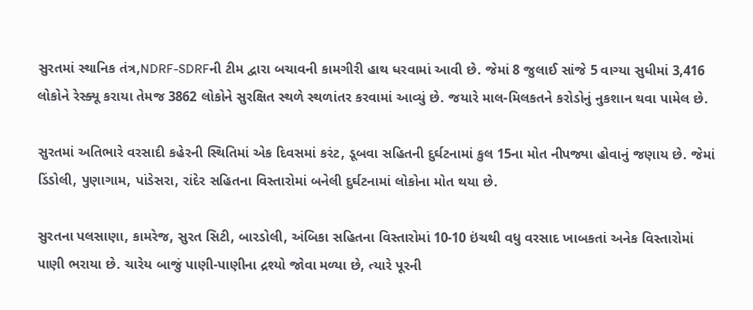સુરતમાં સ્થાનિક તંત્ર,NDRF-SDRFની ટીમ દ્વારા બચાવની કામગીરી હાથ ધરવામાં આવી છે. જેમાં 8 જુલાઈ સાંજે 5 વાગ્યા સુધીમાં 3,416 લોકોને રેસ્ક્યૂ કરાયા તેમજ 3862 લોકોને સુરક્ષિત સ્થળે સ્થળાંતર કરવામાં આવ્યું છે. જયારે માલ-મિલકતને કરોડોનું નુકશાન થવા પામેલ છે.

સુરતમાં અતિભારે વરસાદી કહેરની સ્થિતિમાં એક દિવસમાં કરંટ, ડૂબવા સહિતની દુર્ઘટનામાં કુલ 15ના મોત નીપજ્યા હોવાનું જણાય છે. જેમાં ડિંડોલી, પુણાગામ, પાંડેસરા, રાંદેર સહિતના વિસ્તારોમાં બનેલી દુર્ઘટનામાં લોકોના મોત થયા છે.

સુરતના પલસાણા, કામરેજ, સુરત સિટી, બારડોલી, અંબિકા સહિતના વિસ્તારોમાં 10-10 ઇંચથી વધુ વરસાદ ખાબકતાં અનેક વિસ્તારોમાં પાણી ભરાયા છે. ચારેય બાજું પાણી-પાણીના દ્રશ્યો જોવા મળ્યા છે, ત્યારે પૂરની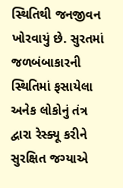સ્થિતિથી જનજીવન ખોરવાયું છે. સુરતમાં જળબંબાકારની સ્થિતિમાં ફસાયેલા અનેક લોકોનું તંત્ર દ્વારા રેસ્ક્યૂ કરીને સુરક્ષિત જગ્યાએ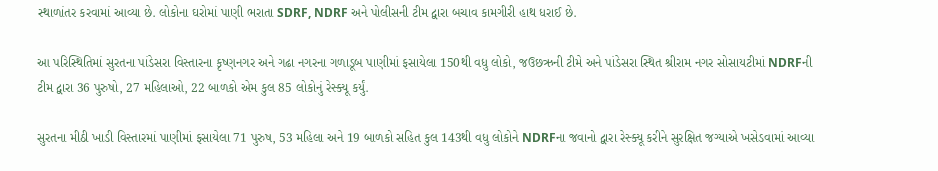સ્થાળાંતર કરવામાં આવ્યા છે. લોકોના ઘરોમાં પાણી ભરાતા SDRF, NDRF અને પોલીસની ટીમ દ્વારા બચાવ કામગીરી હાથ ધરાઈ છે.

આ પરિસ્થિતિમાં સુરતના પાંડેસરા વિસ્તારના કૃષ્ણનગર અને ગઢા નગરના ગળાડૂબ પાણીમાં ફસાયેલા 150થી વધુ લોકો, જઉછઋની ટીમે અને પાંડેસરા સ્થિત શ્રીરામ નગર સોસાયટીમાં NDRFની ટીમ દ્વારા 36 પુરુષો, 27 મહિલાઓ, 22 બાળકો એમ કુલ 85 લોકોનું રેસ્ક્યૂ કર્યું.

સુરતના મીઠી ખાડી વિસ્તારમાં પાણીમાં ફસાયેલા 71 પુરુષ, 53 મહિલા અને 19 બાળકો સહિત કુલ 143થી વધુ લોકોને NDRFના જવાનો દ્વારા રેસ્ક્યૂ કરીને સુરક્ષિત જગ્યાએ ખસેડવામાં આવ્યા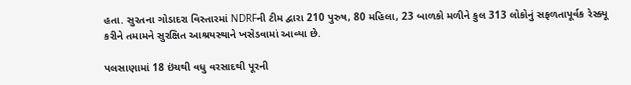હતા. સુરતના ગોડાદરા વિસ્તારમાં NDRFની ટીમ દ્વારા 210 પુરુષ, 80 મહિલા, 23 બાળકો મળીને કુલ 313 લોકોનું સફળતાપૂર્વક રેસ્ક્યૂ કરીને તમામને સુરક્ષિત આશ્રયસ્થાને ખસેડવામાં આવ્યા છે.

પલસાણામાં 18 ઇંચથી વધુ વરસાદથી પૂરની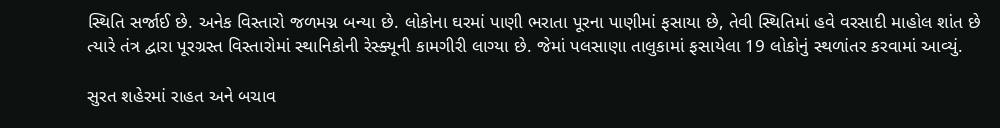સ્થિતિ સર્જાઈ છે. અનેક વિસ્તારો જળમગ્ન બન્યા છે. લોકોના ઘરમાં પાણી ભરાતા પૂરના પાણીમાં ફસાયા છે, તેવી સ્થિતિમાં હવે વરસાદી માહોલ શાંત છે ત્યારે તંત્ર દ્વારા પૂરગ્રસ્ત વિસ્તારોમાં સ્થાનિકોની રેસ્ક્યૂની કામગીરી લાગ્યા છે. જેમાં પલસાણા તાલુકામાં ફસાયેલા 19 લોકોનું સ્થળાંતર કરવામાં આવ્યું.

સુરત શહેરમાં રાહત અને બચાવ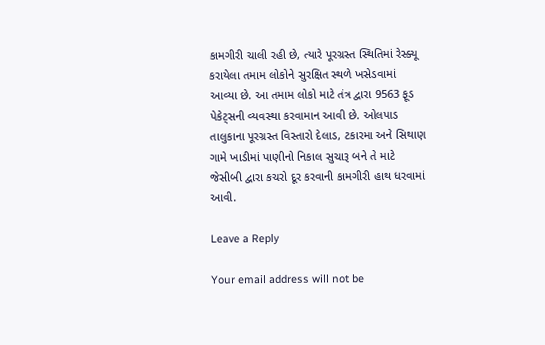કામગીરી ચાલી રહી છે, ત્યારે પૂરગ્રસ્ત સ્થિતિમાં રેસ્ક્યૂ કરાયેલા તમામ લોકોને સુરક્ષિત સ્થળે ખસેડવામાં આવ્યા છે. આ તમામ લોકો માટે તંત્ર દ્વારા 9563 ફૂડ પેકેટ્સની વ્યવસ્થા કરવામાન આવી છે. ઓલપાડ તાલુકાના પૂરગ્રસ્ત વિસ્તારો દેલાડ, ટકારમા અને સિથાણ ગામે ખાડીમાં પાણીનો નિકાલ સુચારૂ બને તે માટે જેસીબી દ્વારા કચરો દૂર કરવાની કામગીરી હાથ ધરવામાં આવી.

Leave a Reply

Your email address will not be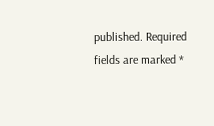published. Required fields are marked *